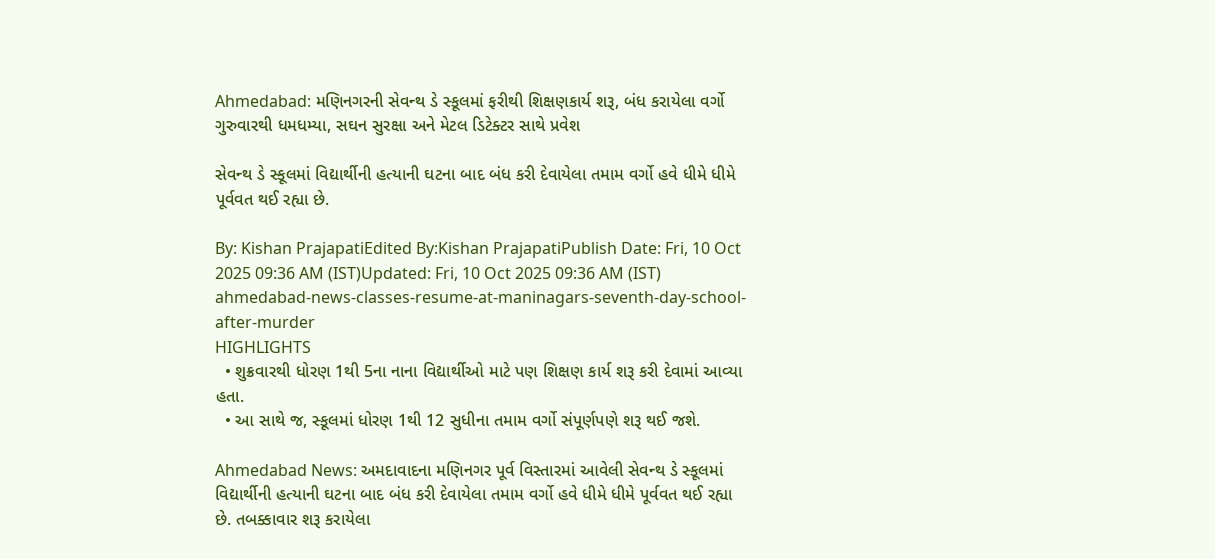Ahmedabad: મણિનગરની સેવન્થ ડે સ્કૂલમાં ફરીથી શિક્ષણકાર્ય શરૂ, બંધ કરાયેલા વર્ગો ગુરુવારથી ધમધમ્યા, સઘન સુરક્ષા અને મેટલ ડિટેક્ટર સાથે પ્રવેશ

સેવન્થ ડે સ્કૂલમાં વિદ્યાર્થીની હત્યાની ઘટના બાદ બંધ કરી દેવાયેલા તમામ વર્ગો હવે ધીમે ધીમે પૂર્વવત થઈ રહ્યા છે.

By: Kishan PrajapatiEdited By:Kishan PrajapatiPublish Date: Fri, 10 Oct 2025 09:36 AM (IST)Updated: Fri, 10 Oct 2025 09:36 AM (IST)
ahmedabad-news-classes-resume-at-maninagars-seventh-day-school-after-murder
HIGHLIGHTS
  • શુક્રવારથી ધોરણ 1થી 5ના નાના વિદ્યાર્થીઓ માટે પણ શિક્ષણ કાર્ય શરૂ કરી દેવામાં આવ્યા હતા.
  • આ સાથે જ, સ્કૂલમાં ધોરણ 1થી 12 સુધીના તમામ વર્ગો સંપૂર્ણપણે શરૂ થઈ જશે.

Ahmedabad News: અમદાવાદના મણિનગર પૂર્વ વિસ્તારમાં આવેલી સેવન્થ ડે સ્કૂલમાં વિદ્યાર્થીની હત્યાની ઘટના બાદ બંધ કરી દેવાયેલા તમામ વર્ગો હવે ધીમે ધીમે પૂર્વવત થઈ રહ્યા છે. તબક્કાવાર શરૂ કરાયેલા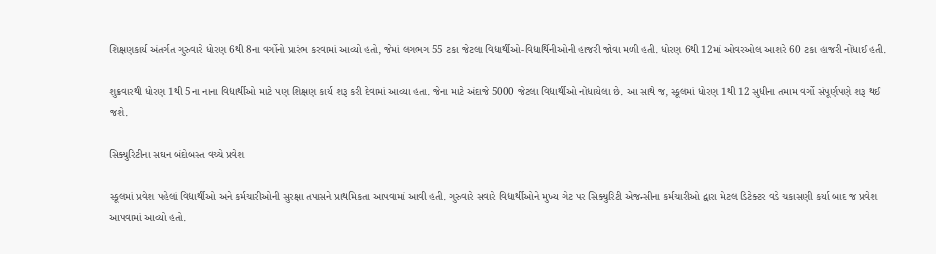શિક્ષણકાર્ય અંતર્ગત ગુરુવારે ધોરણ 6થી 8ના વર્ગોનો પ્રારંભ કરવામાં આવ્યો હતો, જેમાં લગભગ 55 ટકા જેટલા વિદ્યાર્થીઓ-વિદ્યાર્થિનીઓની હાજરી જોવા મળી હતી. ધોરણ 6થી 12માં ઓવરઓલ આશરે 60 ટકા હાજરી નોંધાઈ હતી.

શુક્રવારથી ધોરણ 1થી 5ના નાના વિદ્યાર્થીઓ માટે પણ શિક્ષણ કાર્ય શરૂ કરી દેવામાં આવ્યા હતા. જેના માટે અંદાજે 5000 જેટલા વિદ્યાર્થીઓ નોંધાયેલા છે. આ સાથે જ, સ્કૂલમાં ધોરણ 1થી 12 સુધીના તમામ વર્ગો સંપૂર્ણપણે શરૂ થઈ જશે.

સિક્યુરિટીના સઘન બંદોબસ્ત વચ્ચે પ્રવેશ

સ્કૂલમાં પ્રવેશ પહેલાં વિદ્યાર્થીઓ અને કર્મચારીઓની સુરક્ષા તપાસને પ્રાથમિકતા આપવામાં આવી હતી. ગુરુવારે સવારે વિદ્યાર્થીઓને મુખ્ય ગેટ પર સિક્યુરિટી એજન્સીના કર્મચારીઓ દ્વારા મેટલ ડિટેક્ટર વડે ચકાસણી કર્યા બાદ જ પ્રવેશ આપવામાં આવ્યો હતો.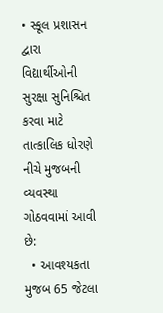• સ્કૂલ પ્રશાસન દ્વારા વિદ્યાર્થીઓની સુરક્ષા સુનિશ્ચિત કરવા માટે તાત્કાલિક ધોરણે નીચે મુજબની વ્યવસ્થા ગોઠવવામાં આવી છે:
  • આવશ્યકતા મુજબ 65 જેટલા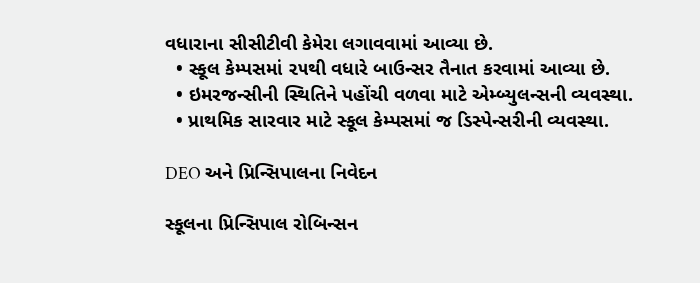વધારાના સીસીટીવી કેમેરા લગાવવામાં આવ્યા છે.
  • સ્કૂલ કેમ્પસમાં ૨૫થી વધારે બાઉન્સર તૈનાત કરવામાં આવ્યા છે.
  • ઇમરજન્સીની સ્થિતિને પહોંચી વળવા માટે એમ્બ્યુલન્સની વ્યવસ્થા.
  • પ્રાથમિક સારવાર માટે સ્કૂલ કેમ્પસમાં જ ડિસ્પેન્સરીની વ્યવસ્થા.

DEO અને પ્રિન્સિપાલના નિવેદન

સ્કૂલના પ્રિન્સિપાલ રોબિન્સન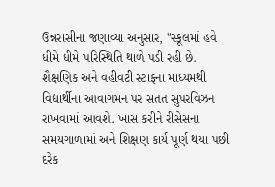ઉન્નરાસીના જણાવ્યા અનુસાર, "સ્કૂલમાં હવે ધીમે ધીમે પરિસ્થિતિ થાળે પડી રહી છે. શૈક્ષણિક અને વહીવટી સ્ટાફના માધ્યમથી વિદ્યાર્થીના આવાગમન પર સતત સુપરવિઝન રાખવામાં આવશે. ખાસ કરીને રીસેસના સમયગાળામાં અને શિક્ષણ કાર્ય પૂર્ણ થયા પછી દરેક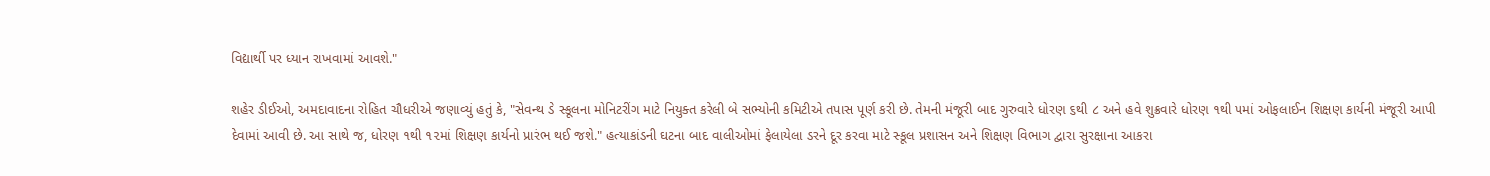વિદ્યાર્થી પર ધ્યાન રાખવામાં આવશે."

શહેર ડીઈઓ, અમદાવાદના રોહિત ચૌધરીએ જણાવ્યું હતું કે, "સેવન્થ ડે સ્કૂલના મોનિટરીંગ માટે નિયુક્ત કરેલી બે સભ્યોની કમિટીએ તપાસ પૂર્ણ કરી છે. તેમની મંજૂરી બાદ ગુરુવારે ધોરણ ૬થી ૮ અને હવે શુક્રવારે ધોરણ ૧થી ૫માં ઓફલાઈન શિક્ષણ કાર્યની મંજૂરી આપી દેવામાં આવી છે. આ સાથે જ, ધોરણ ૧થી ૧૨માં શિક્ષણ કાર્યનો પ્રારંભ થઈ જશે." હત્યાકાંડની ઘટના બાદ વાલીઓમાં ફેલાયેલા ડરને દૂર કરવા માટે સ્કૂલ પ્રશાસન અને શિક્ષણ વિભાગ દ્વારા સુરક્ષાના આકરા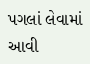પગલાં લેવામાં આવી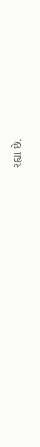રહ્યા છે.